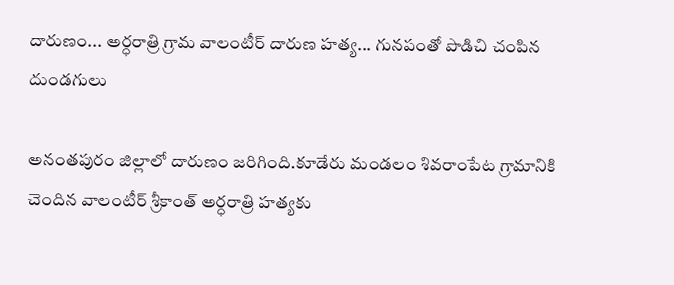దారుణం... అర్ధరాత్రి గ్రామ వాలంటీర్ దారుణ హత్య... గునపంతో పొడిచి చంపిన దుండగులు

అనంతపురం జిల్లాలో దారుణం జరిగింది.కూడేరు మండలం శివరాంపేట గ్రామానికి చెందిన వాలంటీర్ శ్రీకాంత్ అర్ధరాత్రి హత్యకు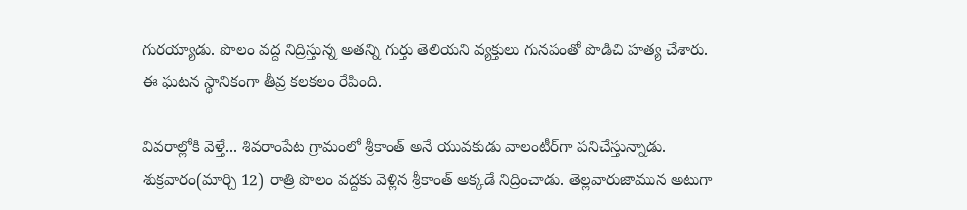గురయ్యాడు. పొలం వద్ద నిద్రిస్తున్న అతన్ని గుర్తు తెలియని వ్యక్తులు గునపంతో పొడిచి హత్య చేశారు. ఈ ఘటన స్థానికంగా తీవ్ర కలకలం రేపింది.

వివరాల్లోకి వెళ్తే... శివరాంపేట గ్రామంలో శ్రీకాంత్ అనే యువకుడు వాలంటీర్‌గా పనిచేస్తున్నాడు. శుక్రవారం(మార్చి 12) రాత్రి పొలం వద్దకు వెళ్లిన శ్రీకాంత్ అక్కడే నిద్రించాడు. తెల్లవారుజామున అటుగా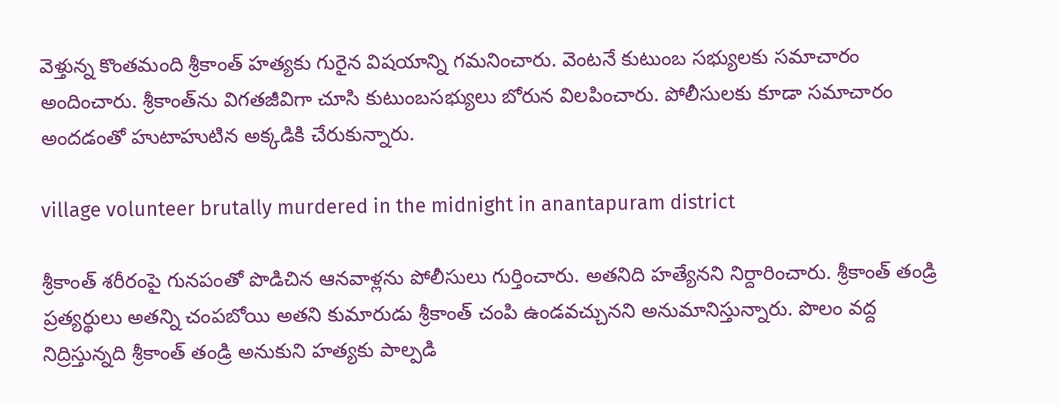వెళ్తున్న కొంతమంది శ్రీకాంత్ హత్యకు గురైన విషయాన్ని గమనించారు. వెంటనే కుటుంబ సభ్యులకు సమాచారం అందించారు. శ్రీకాంత్‌ను విగతజీవిగా చూసి కుటుంబసభ్యులు బోరున విలపించారు. పోలీసులకు కూడా సమాచారం అందడంతో హుటాహుటిన అక్కడికి చేరుకున్నారు.

village volunteer brutally murdered in the midnight in anantapuram district

శ్రీకాంత్ శరీరంపై గునపంతో పొడిచిన ఆనవాళ్లను పోలీసులు గుర్తించారు. అతనిది హత్యేనని నిర్దారించారు. శ్రీకాంత్ తండ్రి ప్రత్యర్థులు అతన్ని చంపబోయి అతని కుమారుడు శ్రీకాంత్ చంపి ఉండవచ్చునని అనుమానిస్తున్నారు. పొలం వద్ద నిద్రిస్తున్నది శ్రీకాంత్ తండ్రి అనుకుని హత్యకు పాల్పడి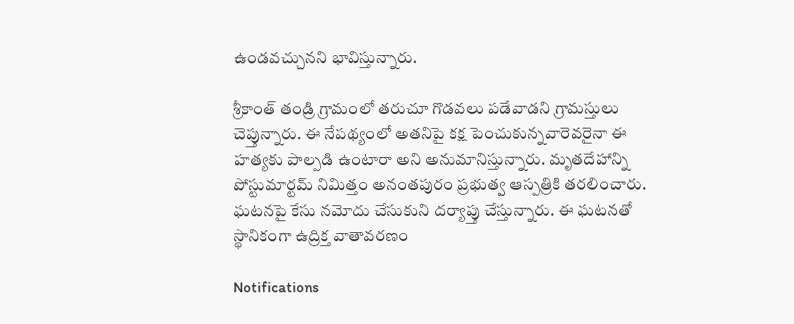ఉండవచ్చునని భావిస్తున్నారు.

శ్రీకాంత్ తండ్రి గ్రామంలో తరుచూ గొడవలు పడేవాడని గ్రామస్తులు చెప్తున్నారు. ఈ నేపథ్యంలో అతనిపై కక్ష పెంచుకున్నవారెవరైనా ఈ హత్యకు పాల్పడి ఉంటారా అని అనుమానిస్తున్నారు. మృతదేహాన్ని పోస్టుమార్టమ్ నిమిత్తం అనంతపురం ప్రభుత్వ ఆస్పత్రికి తరలించారు. ఘటనపై కేసు నమోదు చేసుకుని దర్యాప్తు చేస్తున్నారు. ఈ ఘటనతో స్థానికంగా ఉద్రిక్త వాతావరణం

Notifications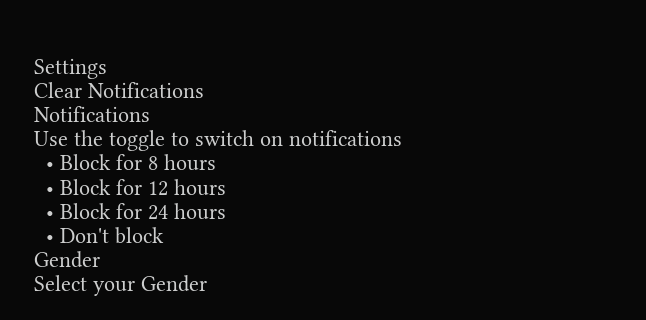Settings
Clear Notifications
Notifications
Use the toggle to switch on notifications
  • Block for 8 hours
  • Block for 12 hours
  • Block for 24 hours
  • Don't block
Gender
Select your Gender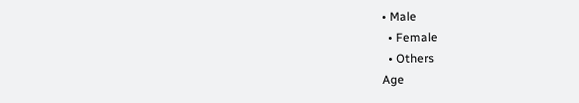• Male
  • Female
  • Others
Age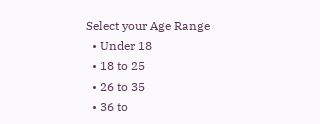Select your Age Range
  • Under 18
  • 18 to 25
  • 26 to 35
  • 36 to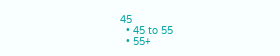45
  • 45 to 55
  • 55+